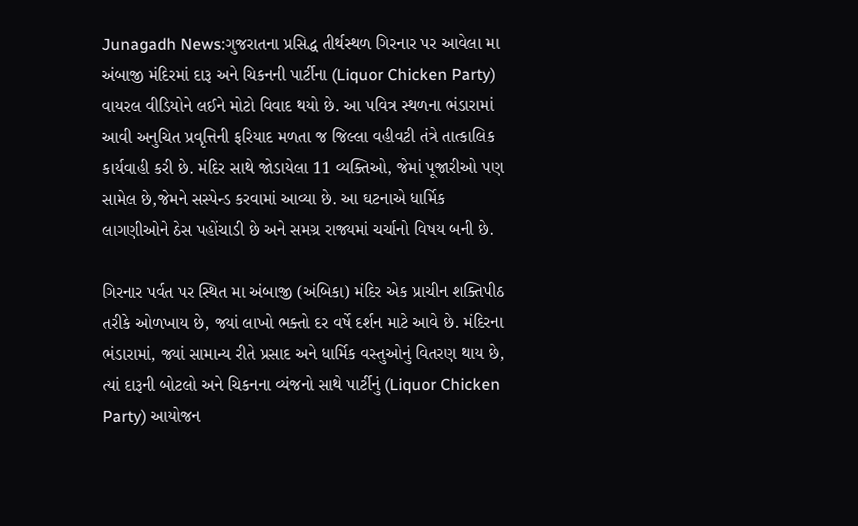Junagadh News:ગુજરાતના પ્રસિદ્ધ તીર્થસ્થળ ગિરનાર પર આવેલા મા અંબાજી મંદિરમાં દારૂ અને ચિકનની પાર્ટીના (Liquor Chicken Party) વાયરલ વીડિયોને લઈને મોટો વિવાદ થયો છે. આ પવિત્ર સ્થળના ભંડારામાં આવી અનુચિત પ્રવૃત્તિની ફરિયાદ મળતા જ જિલ્લા વહીવટી તંત્રે તાત્કાલિક કાર્યવાહી કરી છે. મંદિર સાથે જોડાયેલા 11 વ્યક્તિઓ, જેમાં પૂજારીઓ પણ સામેલ છે,જેમને સસ્પેન્ડ કરવામાં આવ્યા છે. આ ઘટનાએ ધાર્મિક લાગણીઓને ઠેસ પહોંચાડી છે અને સમગ્ર રાજ્યમાં ચર્ચાનો વિષય બની છે.

ગિરનાર પર્વત પર સ્થિત મા અંબાજી (અંબિકા) મંદિર એક પ્રાચીન શક્તિપીઠ તરીકે ઓળખાય છે, જ્યાં લાખો ભક્તો દર વર્ષે દર્શન માટે આવે છે. મંદિરના ભંડારામાં, જ્યાં સામાન્ય રીતે પ્રસાદ અને ધાર્મિક વસ્તુઓનું વિતરણ થાય છે, ત્યાં દારૂની બોટલો અને ચિકનના વ્યંજનો સાથે પાર્ટીનું (Liquor Chicken Party) આયોજન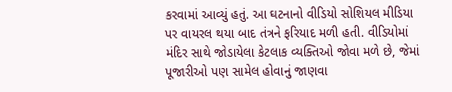કરવામાં આવ્યું હતું. આ ઘટનાનો વીડિયો સોશિયલ મીડિયા પર વાયરલ થયા બાદ તંત્રને ફરિયાદ મળી હતી. વીડિયોમાં મંદિર સાથે જોડાયેલા કેટલાક વ્યક્તિઓ જોવા મળે છે, જેમાં પૂજારીઓ પણ સામેલ હોવાનું જાણવા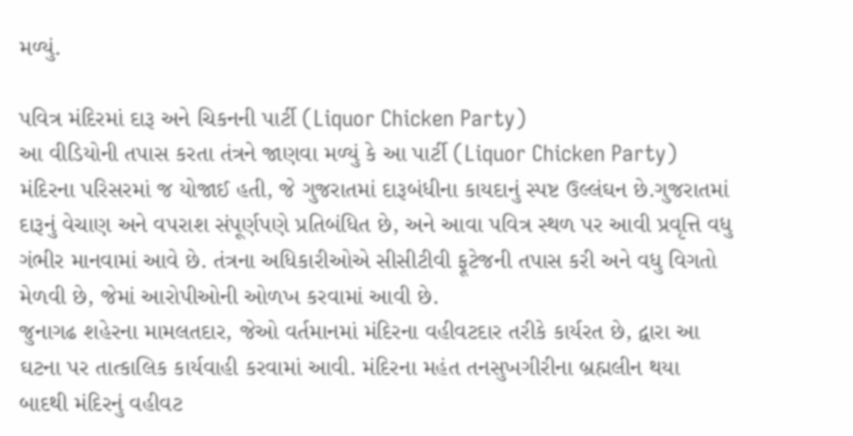મળ્યું.

પવિત્ર મંદિરમાં દારૂ અને ચિકનની પાર્ટી (Liquor Chicken Party)
આ વીડિયોની તપાસ કરતા તંત્રને જાણવા મળ્યું કે આ પાર્ટી (Liquor Chicken Party) મંદિરના પરિસરમાં જ યોજાઈ હતી, જે ગુજરાતમાં દારૂબંધીના કાયદાનું સ્પષ્ટ ઉલ્લંઘન છે.ગુજરાતમાં દારૂનું વેચાણ અને વપરાશ સંપૂર્ણપણે પ્રતિબંધિત છે, અને આવા પવિત્ર સ્થળ પર આવી પ્રવૃત્તિ વધુ ગંભીર માનવામાં આવે છે. તંત્રના અધિકારીઓએ સીસીટીવી ફૂટેજની તપાસ કરી અને વધુ વિગતો મેળવી છે, જેમાં આરોપીઓની ઓળખ કરવામાં આવી છે.
જુનાગઢ શહેરના મામલતદાર, જેઓ વર્તમાનમાં મંદિરના વહીવટદાર તરીકે કાર્યરત છે, દ્વારા આ ઘટના પર તાત્કાલિક કાર્યવાહી કરવામાં આવી. મંદિરના મહંત તનસુખગીરીના બ્રહ્મલીન થયા બાદથી મંદિરનું વહીવટ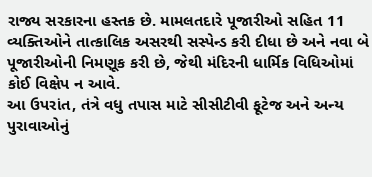રાજ્ય સરકારના હસ્તક છે. મામલતદારે પૂજારીઓ સહિત 11 વ્યક્તિઓને તાત્કાલિક અસરથી સસ્પેન્ડ કરી દીધા છે અને નવા બે પૂજારીઓની નિમણૂક કરી છે, જેથી મંદિરની ધાર્મિક વિધિઓમાં કોઈ વિક્ષેપ ન આવે.
આ ઉપરાંત, તંત્રે વધુ તપાસ માટે સીસીટીવી ફૂટેજ અને અન્ય પુરાવાઓનું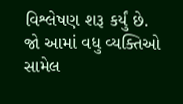વિશ્લેષણ શરૂ કર્યું છે. જો આમાં વધુ વ્યક્તિઓ સામેલ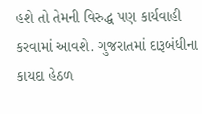હશે તો તેમની વિરુદ્ધ પણ કાર્યવાહી કરવામાં આવશે. ગુજરાતમાં દારૂબંધીના કાયદા હેઠળ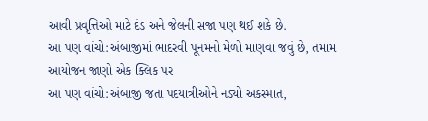આવી પ્રવૃત્તિઓ માટે દંડ અને જેલની સજા પણ થઈ શકે છે.
આ પણ વાંચો:અંબાજીમાં ભાદરવી પૂનમનો મેળો માણવા જવું છે, તમામ આયોજન જાણો એક ક્લિક પર
આ પણ વાંચો:અંબાજી જતા પદયાત્રીઓને નડ્યો અકસ્માત,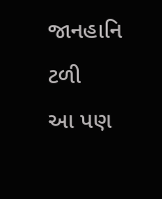જાનહાનિ ટળી
આ પણ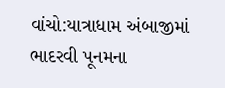વાંચો:યાત્રાધામ અંબાજીમાં ભાદરવી પૂનમના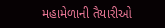મહામેળાની તૈયારીઓ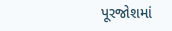પૂરજોશમાં